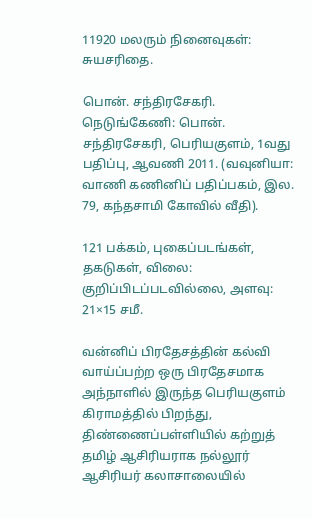11920 மலரும் நினைவுகள்: சுயசரிதை.

பொன். சந்திரசேகரி. நெடுங்கேணி: பொன். சந்திரசேகரி, பெரியகுளம், 1வது பதிப்பு, ஆவணி 2011. (வவுனியா: வாணி கணினிப் பதிப்பகம், இல. 79, கந்தசாமி கோவில் வீதி).

121 பக்கம், புகைப்படங்கள், தகடுகள், விலை: குறிப்பிடப்படவில்லை, அளவு: 21×15 சமீ.

வன்னிப் பிரதேசத்தின் கல்வி வாய்ப்பற்ற ஒரு பிரதேசமாக அந்நாளில் இருந்த பெரியகுளம் கிராமத்தில் பிறந்து, திண்ணைப்பள்ளியில் கற்றுத் தமிழ் ஆசிரியராக நல்லூர் ஆசிரியர் கலாசாலையில்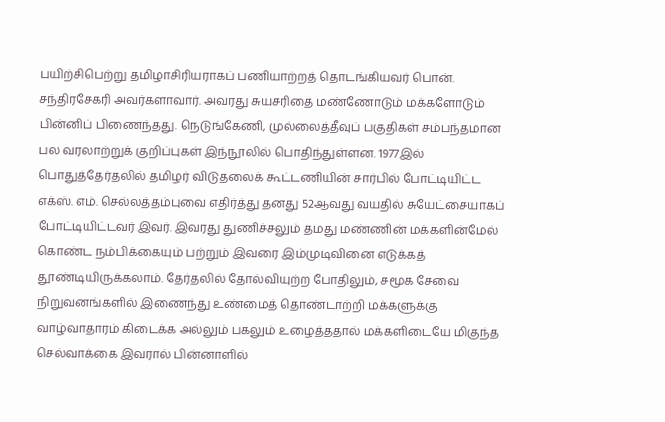பயிற்சிபெற்று தமிழாசிரியராகப் பணியாற்றத் தொடங்கியவர் பொன். சந்திரசேகரி அவர்களாவார். அவரது சுயசரிதை மண்ணோடும் மக்களோடும் பின்னிப் பிணைந்தது. நெடுங்கேணி, முல்லைத்தீவுப் பகுதிகள் சம்பந்தமான பல வரலாற்றுக் குறிப்புகள் இந்நூலில் பொதிந்துள்ளன. 1977இல் பொதுத்தேர்தலில் தமிழர் விடுதலைக் கூட்டணியின் சார்பில் போட்டியிட்ட எக்ஸ். எம். செல்லத்தம்புவை எதிர்த்து தனது 52ஆவது வயதில் சுயேட்சையாகப் போட்டியிட்டவர் இவர். இவரது துணிச்சலும் தமது மண்ணின் மக்களின்மேல் கொண்ட நம்பிக்கையும் பற்றும் இவரை இம்முடிவினை எடுக்கத் தூண்டியிருக்கலாம். தேர்தலில் தோல்வியுற்ற போதிலும், சமூக சேவை நிறுவனங்களில் இணைந்து உண்மைத் தொண்டாற்றி மக்களுக்கு வாழ்வாதாரம் கிடைக்க அல்லும் பகலும் உழைத்ததால் மக்களிடையே மிகுந்த செல்வாக்கை இவரால் பின்னாளில்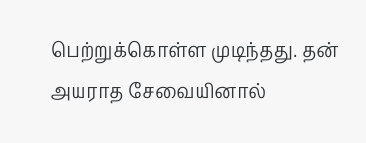பெற்றுக்கொள்ள முடிந்தது. தன் அயராத சேவையினால்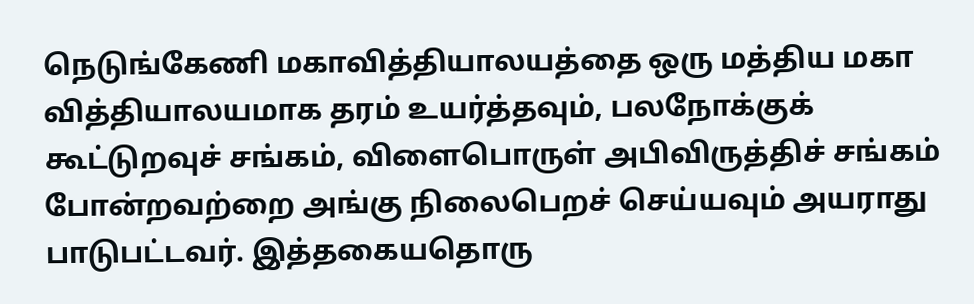நெடுங்கேணி மகாவித்தியாலயத்தை ஒரு மத்திய மகா வித்தியாலயமாக தரம் உயர்த்தவும், பலநோக்குக் கூட்டுறவுச் சங்கம், விளைபொருள் அபிவிருத்திச் சங்கம் போன்றவற்றை அங்கு நிலைபெறச் செய்யவும் அயராது பாடுபட்டவர். இத்தகையதொரு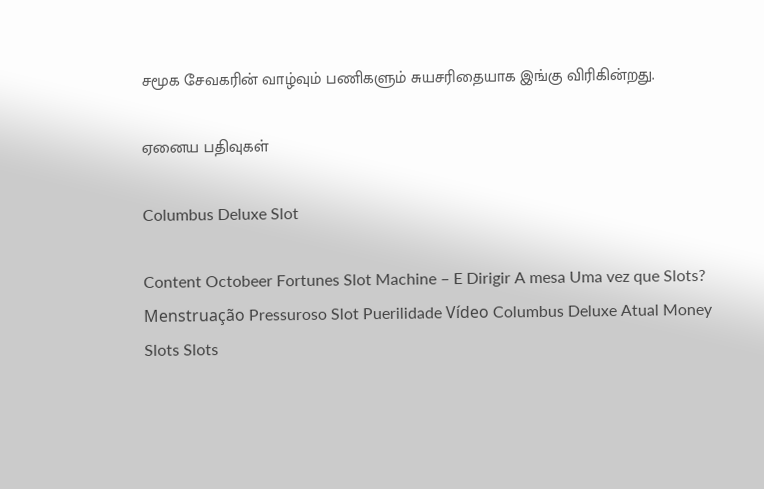சமூக சேவகரின் வாழ்வும் பணிகளும் சுயசரிதையாக இங்கு விரிகின்றது.

ஏனைய பதிவுகள்

Columbus Deluxe Slot

Content Octobeer Fortunes Slot Machine – E Dirigir A mesa Uma vez que Slots? Menstruação Pressuroso Slot Puerilidade Vídeo Columbus Deluxe Atual Money Slots Slots